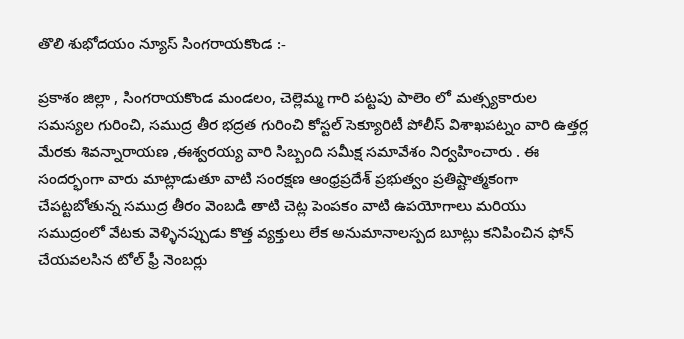తొలి శుభోదయం న్యూస్ సింగరాయకొండ :-

ప్రకాశం జిల్లా , సింగరాయకొండ మండలం, చెల్లెమ్మ గారి పట్టపు పాలెం లో మత్స్యకారుల సమస్యల గురించి, సముద్ర తీర భద్రత గురించి కోస్టల్ సెక్యూరిటీ పోలీస్ విశాఖపట్నం వారి ఉత్తర్ల మేరకు శివన్నారాయణ ,ఈశ్వరయ్య వారి సిబ్బంది సమీక్ష సమావేశం నిర్వహించారు . ఈ సందర్భంగా వారు మాట్లాడుతూ వాటి సంరక్షణ ఆంధ్రప్రదేశ్ ప్రభుత్వం ప్రతిష్టాత్మకంగా చేపట్టబోతున్న సముద్ర తీరం వెంబడి తాటి చెట్ల పెంపకం వాటి ఉపయోగాలు మరియు సముద్రంలో వేటకు వెళ్ళినప్పుడు కొత్త వ్యక్తులు లేక అనుమానాలస్పద బూట్లు కనిపించిన ఫోన్ చేయవలసిన టోల్ ఫ్రీ నెంబర్లు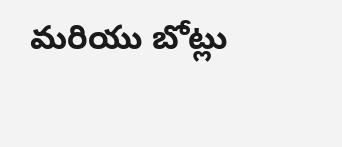మరియు బోట్లు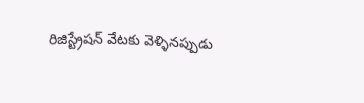రిజిస్ట్రేషన్ వేటకు వెళ్ళినప్పుడు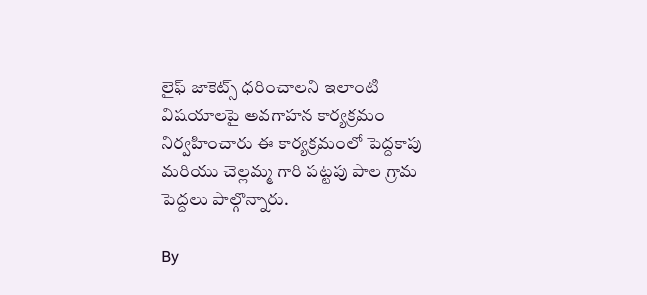లైఫ్ జాకెట్స్ ధరించాలని ఇలాంటి విషయాలపై అవగాహన కార్యక్రమం నిర్వహించారు ఈ కార్యక్రమంలో పెద్దకాపు మరియు చెల్లమ్మ గారి పట్టపు పాల గ్రామ పెద్దలు పాల్గొన్నారు.

By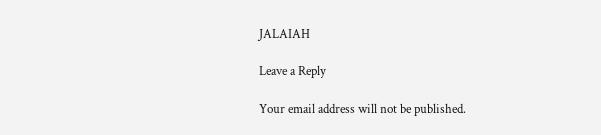JALAIAH

Leave a Reply

Your email address will not be published.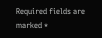Required fields are marked *